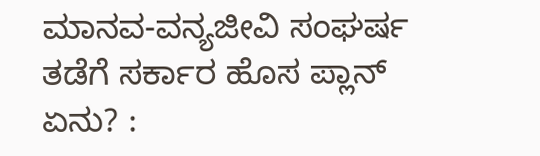ಮಾನವ-ವನ್ಯಜೀವಿ ಸಂಘರ್ಷ ತಡೆಗೆ ಸರ್ಕಾರ ಹೊಸ ಪ್ಲಾನ್ ಏನು? :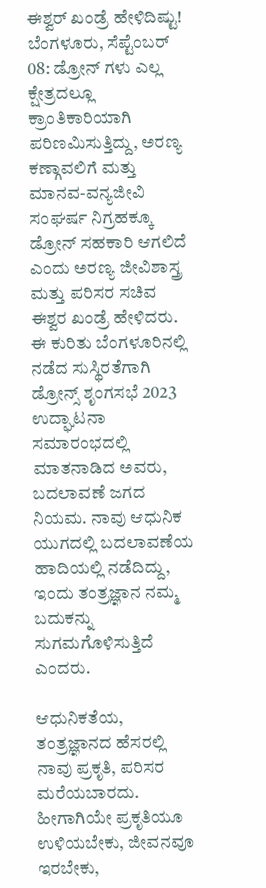ಈಶ್ವರ್ ಖಂಡ್ರೆ ಹೇಳಿದಿಷ್ಟು!
ಬೆಂಗಳೂರು, ಸೆಪ್ಟೆಂಬರ್ 08: ಡ್ರೋನ್ ಗಳು ಎಲ್ಲ ಕ್ಷೇತ್ರದಲ್ಲೂ ಕ್ರಾಂತಿಕಾರಿಯಾಗಿ ಪರಿಣಮಿಸುತ್ತಿದ್ದು, ಅರಣ್ಯ ಕಣ್ಗಾವಲಿಗೆ ಮತ್ತು ಮಾನವ-ವನ್ಯಜೀವಿ ಸಂಘರ್ಷ ನಿಗ್ರಹಕ್ಕೂ ಡ್ರೋನ್ ಸಹಕಾರಿ ಆಗಲಿದೆ ಎಂದು ಅರಣ್ಯ ಜೀವಿಶಾಸ್ತ್ರ ಮತ್ತು ಪರಿಸರ ಸಚಿವ ಈಶ್ವರ ಖಂಡ್ರೆ ಹೇಳಿದರು.
ಈ ಕುರಿತು ಬೆಂಗಳೂರಿನಲ್ಲಿ ನಡೆದ ಸುಸ್ಥಿರತೆಗಾಗಿ ಡ್ರೋನ್ಸ್ ಶೃಂಗಸಭೆ 2023 ಉದ್ಘಾಟನಾ ಸಮಾರಂಭದಲ್ಲಿ ಮಾತನಾಡಿದ ಅವರು, ಬದಲಾವಣೆ ಜಗದ ನಿಯಮ. ನಾವು ಆಧುನಿಕ ಯುಗದಲ್ಲಿ ಬದಲಾವಣೆಯ ಹಾದಿಯಲ್ಲಿ ನಡೆದಿದ್ದು, ಇಂದು ತಂತ್ರಜ್ಞಾನ ನಮ್ಮ ಬದುಕನ್ನು ಸುಗಮಗೊಳಿಸುತ್ತಿದೆ ಎಂದರು.

ಆಧುನಿಕತೆಯ, ತಂತ್ರಜ್ಞಾನದ ಹೆಸರಲ್ಲಿ ನಾವು ಪ್ರಕೃತಿ, ಪರಿಸರ ಮರೆಯಬಾರದು. ಹೀಗಾಗಿಯೇ ಪ್ರಕೃತಿಯೂ ಉಳಿಯಬೇಕು, ಜೀವನವೂ ಇರಬೇಕು,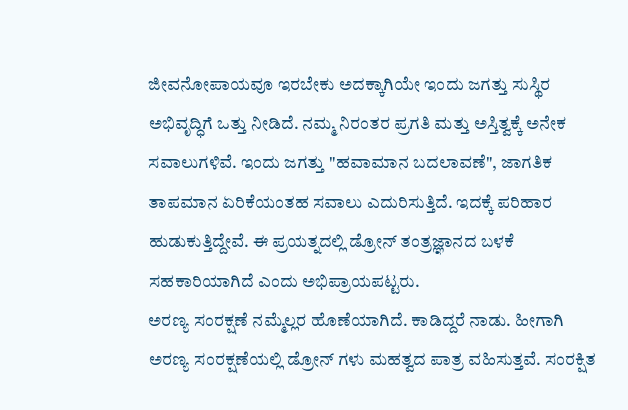ಜೀವನೋಪಾಯವೂ ಇರಬೇಕು ಅದಕ್ಕಾಗಿಯೇ ಇಂದು ಜಗತ್ತು ಸುಸ್ಥಿರ ಅಭಿವೃದ್ಧಿಗೆ ಒತ್ತು ನೀಡಿದೆ. ನಮ್ಮ ನಿರಂತರ ಪ್ರಗತಿ ಮತ್ತು ಅಸ್ತಿತ್ವಕ್ಕೆ ಅನೇಕ ಸವಾಲುಗಳಿವೆ. ಇಂದು ಜಗತ್ತು "ಹವಾಮಾನ ಬದಲಾವಣೆ", ಜಾಗತಿಕ ತಾಪಮಾನ ಏರಿಕೆಯಂತಹ ಸವಾಲು ಎದುರಿಸುತ್ತಿದೆ. ಇದಕ್ಕೆ ಪರಿಹಾರ ಹುಡುಕುತ್ತಿದ್ದೇವೆ. ಈ ಪ್ರಯತ್ನದಲ್ಲಿ ಡ್ರೋನ್ ತಂತ್ರಜ್ಞಾನದ ಬಳಕೆ ಸಹಕಾರಿಯಾಗಿದೆ ಎಂದು ಅಭಿಪ್ರಾಯಪಟ್ಟರು.
ಅರಣ್ಯ ಸಂರಕ್ಷಣೆ ನಮ್ಮೆಲ್ಲರ ಹೊಣೆಯಾಗಿದೆ. ಕಾಡಿದ್ದರೆ ನಾಡು. ಹೀಗಾಗಿ ಅರಣ್ಯ ಸಂರಕ್ಷಣೆಯಲ್ಲಿ ಡ್ರೋನ್ ಗಳು ಮಹತ್ವದ ಪಾತ್ರ ವಹಿಸುತ್ತವೆ. ಸಂರಕ್ಷಿತ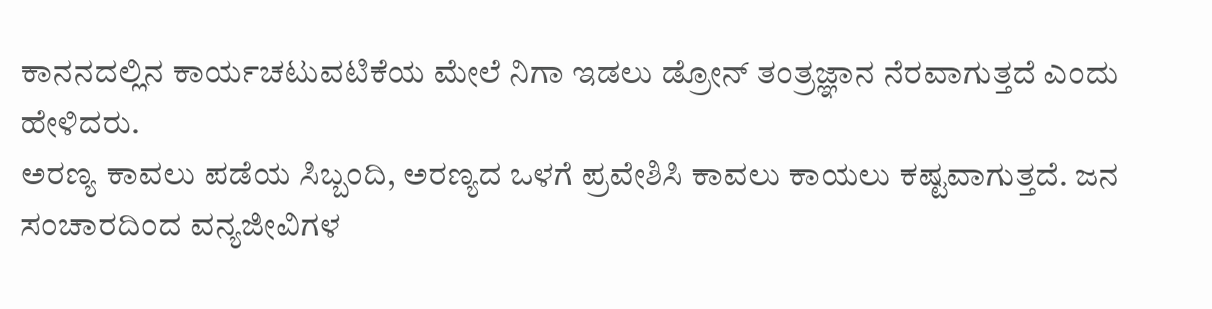ಕಾನನದಲ್ಲಿನ ಕಾರ್ಯಚಟುವಟಿಕೆಯ ಮೇಲೆ ನಿಗಾ ಇಡಲು ಡ್ರೋನ್ ತಂತ್ರಜ್ಞಾನ ನೆರವಾಗುತ್ತದೆ ಎಂದು ಹೇಳಿದರು.
ಅರಣ್ಯ ಕಾವಲು ಪಡೆಯ ಸಿಬ್ಬಂದಿ, ಅರಣ್ಯದ ಒಳಗೆ ಪ್ರವೇಶಿಸಿ ಕಾವಲು ಕಾಯಲು ಕಷ್ಟವಾಗುತ್ತದೆ. ಜನ ಸಂಚಾರದಿಂದ ವನ್ಯಜೀವಿಗಳ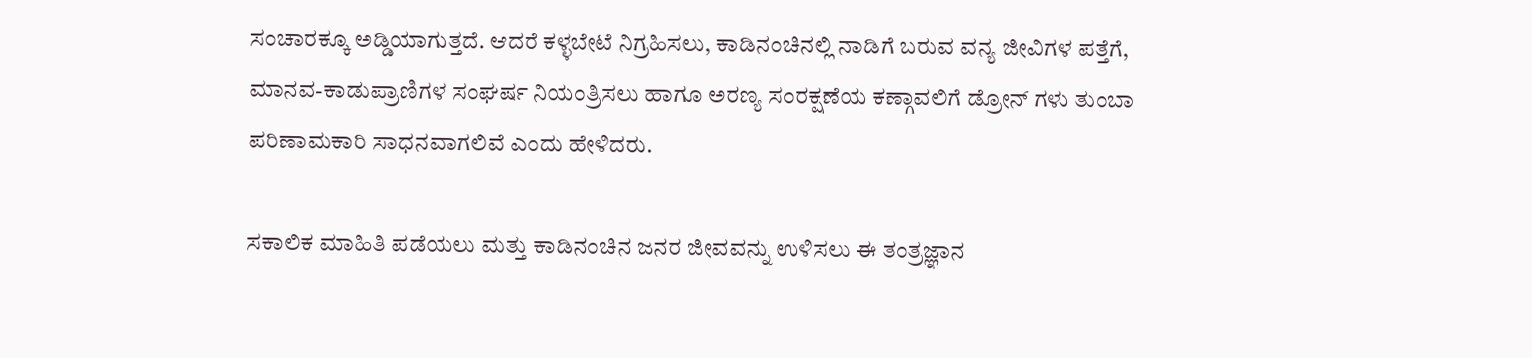ಸಂಚಾರಕ್ಕೂ ಅಡ್ಡಿಯಾಗುತ್ತದೆ. ಆದರೆ ಕಳ್ಳಬೇಟೆ ನಿಗ್ರಹಿಸಲು, ಕಾಡಿನಂಚಿನಲ್ಲಿ ನಾಡಿಗೆ ಬರುವ ವನ್ಯ ಜೀವಿಗಳ ಪತ್ತೆಗೆ, ಮಾನವ-ಕಾಡುಪ್ರಾಣಿಗಳ ಸಂಘರ್ಷ ನಿಯಂತ್ರಿಸಲು ಹಾಗೂ ಅರಣ್ಯ ಸಂರಕ್ಷಣೆಯ ಕಣ್ಗಾವಲಿಗೆ ಡ್ರೋನ್ ಗಳು ತುಂಬಾ ಪರಿಣಾಮಕಾರಿ ಸಾಧನವಾಗಲಿವೆ ಎಂದು ಹೇಳಿದರು.

ಸಕಾಲಿಕ ಮಾಹಿತಿ ಪಡೆಯಲು ಮತ್ತು ಕಾಡಿನಂಚಿನ ಜನರ ಜೀವವನ್ನು ಉಳಿಸಲು ಈ ತಂತ್ರಜ್ಞಾನ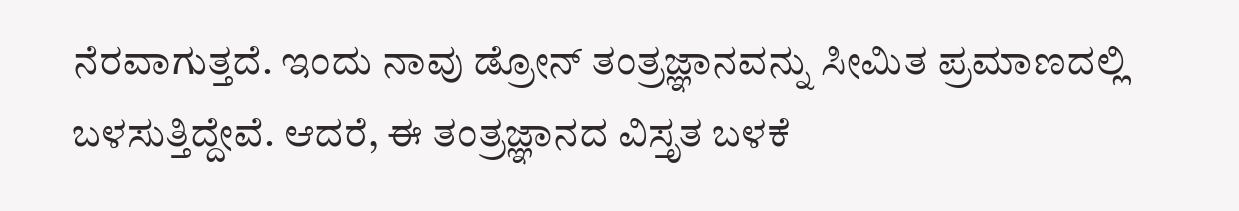ನೆರವಾಗುತ್ತದೆ. ಇಂದು ನಾವು ಡ್ರೋನ್ ತಂತ್ರಜ್ಞಾನವನ್ನು ಸೀಮಿತ ಪ್ರಮಾಣದಲ್ಲಿ ಬಳಸುತ್ತಿದ್ದೇವೆ. ಆದರೆ, ಈ ತಂತ್ರಜ್ಞಾನದ ವಿಸ್ತೃತ ಬಳಕೆ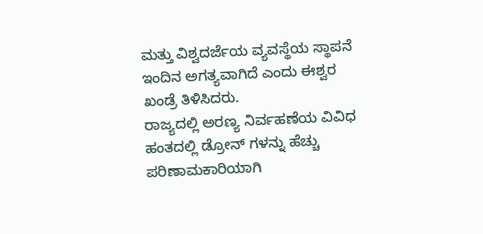ಮತ್ತು ವಿಶ್ವದರ್ಜೆಯ ವ್ಯವಸ್ಥೆಯ ಸ್ಥಾಪನೆ ಇಂದಿನ ಅಗತ್ಯವಾಗಿದೆ ಎಂದು ಈಶ್ವರ ಖಂಡ್ರೆ ತಿಳಿಸಿದರು.
ರಾಜ್ಯದಲ್ಲಿ ಅರಣ್ಯ ನಿರ್ವಹಣೆಯ ವಿವಿಧ ಹಂತದಲ್ಲಿ ಡ್ರೋನ್ ಗಳನ್ನು ಹೆಚ್ಚು ಪರಿಣಾಮಕಾರಿಯಾಗಿ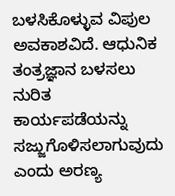ಬಳಸಿಕೊಳ್ಳುವ ವಿಪುಲ ಅವಕಾಶವಿದೆ. ಆಧುನಿಕ ತಂತ್ರಜ್ಞಾನ ಬಳಸಲು ನುರಿತ ಕಾರ್ಯಪಡೆಯನ್ನು ಸಜ್ಜುಗೊಳಿಸಲಾಗುವುದು ಎಂದು ಅರಣ್ಯ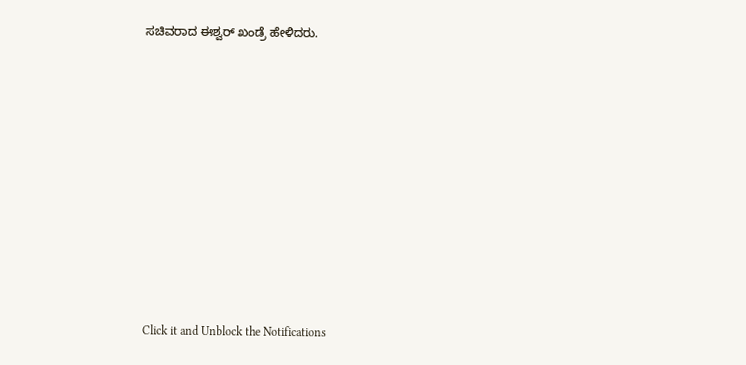ಸಚಿವರಾದ ಈಶ್ವರ್ ಖಂಡ್ರೆ ಹೇಳಿದರು.












Click it and Unblock the Notifications